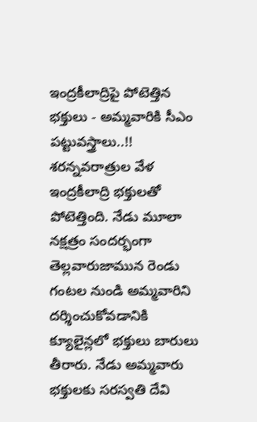ఇంద్రకీలాద్రిపై పోటెత్తిన భక్తులు - అమ్మవారికి సీఎం పట్టువస్త్రాలు..!!
శరన్నవరాత్రుల వేళ ఇంద్రకీలాద్రి భక్తులతో పోటెత్తింది. నేడు మూలా నక్షత్రం సందర్భంగా తెల్లవారుజామున రెండు గంటల నుండి అమ్మవారిని దర్శించుకోవడానికి క్యూలైన్లలో భక్తులు బారులు తీరారు. నేడు అమ్మవారు భక్తులకు సరస్వతి దేవి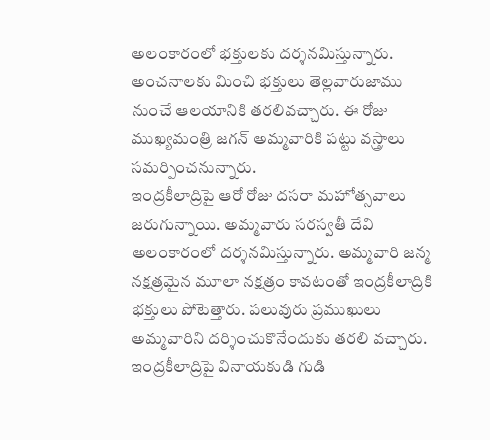అలంకారంలో భక్తులకు దర్శనమిస్తున్నారు. అంచనాలకు మించి భక్తులు తెల్లవారుజాము నుంచే ఆలయానికి తరలివచ్చారు. ఈ రోజు ముఖ్యమంత్రి జగన్ అమ్మవారికి పట్టు వస్త్రాలు సమర్పించనున్నారు.
ఇంద్రకీలాద్రిపై ఆరో రోజు దసరా మహోత్సవాలు జరుగున్నాయి. అమ్మవారు సరస్వతీ దేవి అలంకారంలో దర్శనమిస్తున్నారు. అమ్మవారి జన్మ నక్షత్రమైన మూలా నక్షత్రం కావటంతో ఇంద్రకీలాద్రికి భక్తులు పోటెత్తారు. పలువురు ప్రముఖులు అమ్మవారిని దర్శించుకొనేందుకు తరలి వచ్చారు. ఇంద్రకీలాద్రిపై వినాయకుడి గుడి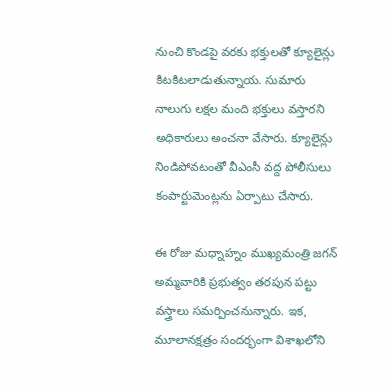నుంచి కొండపై వరకు భక్తులతో క్యూలైన్లు కిటకిటలాడుతున్నాయ. సుమారు నాలుగు లక్షల మంది భక్తులు వస్తారని అధికారులు అంచనా వేసారు. క్యూలైన్లు నిండిపోవటంతో వీఎంసీ వద్ద పోలీసులు కంపార్టుమెంట్లను ఏర్పాటు చేసారు.

ఈ రోజు మధ్నాహ్నం ముఖ్యమంత్రి జగన్ అమ్మవారికి ప్రభుత్వం తరపున పట్టు వస్త్రాలు సమర్పించనున్నారు. ఇక, మూలానక్షత్రం సందర్భంగా విశాఖలోని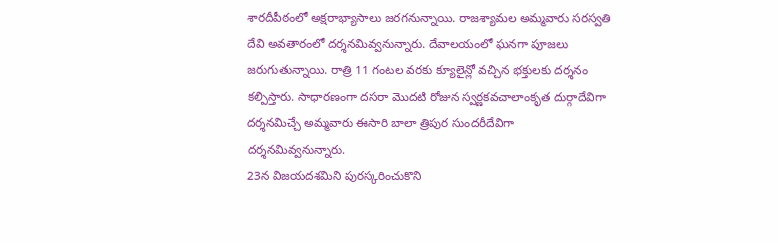శారదీపీఠంలో అక్షరాభ్యాసాలు జరగనున్నాయి. రాజశ్యామల అమ్మవారు సరస్వతి దేవి అవతారంలో దర్శనమివ్వనున్నారు. దేవాలయంలో ఘనగా పూజలు జరుగుతున్నాయి. రాత్రి 11 గంటల వరకు క్యూలైన్లో వచ్చిన భక్తులకు దర్శనం కల్పిస్తారు. సాధారణంగా దసరా మొదటి రోజున స్వర్ణకవచాలాంకృత దుర్గాదేవిగా దర్శనమిచ్చే అమ్మవారు ఈసారి బాలా త్రిపుర సుందరీదేవిగా దర్శనమివ్వనున్నారు.
23న విజయదశమిని పురస్కరించుకొని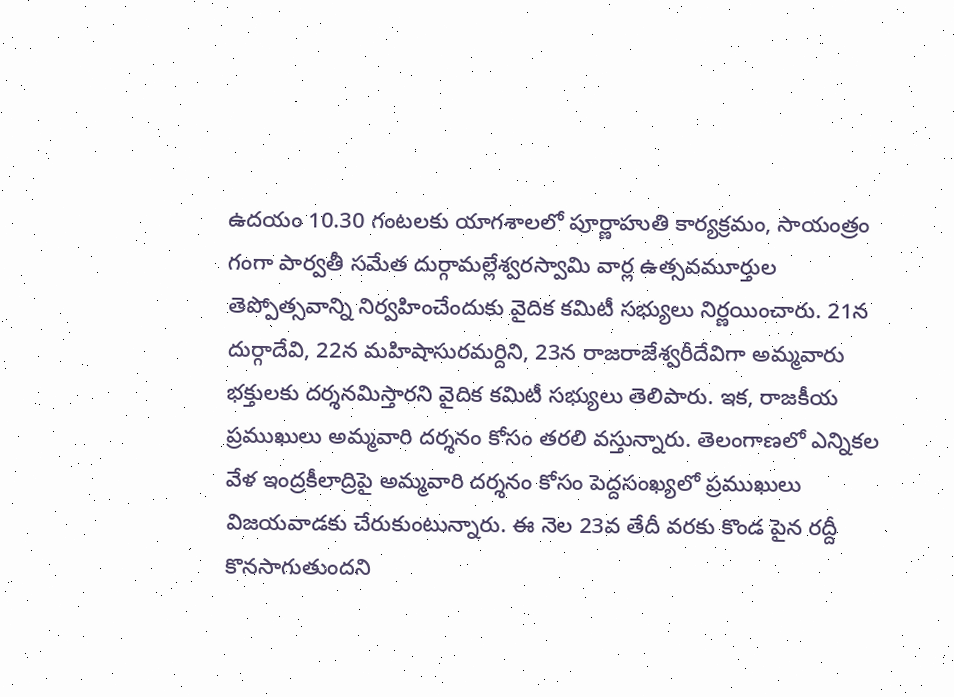ఉదయం 10.30 గంటలకు యాగశాలలో పూర్ణాహుతి కార్యక్రమం, సాయంత్రం గంగా పార్వతీ సమేత దుర్గామల్లేశ్వరస్వామి వార్ల ఉత్సవమూర్తుల తెప్పోత్సవాన్ని నిర్వహించేందుకు వైదిక కమిటీ సభ్యులు నిర్ణయించారు. 21న దుర్గాదేవి, 22న మహిషాసురమర్దిని, 23న రాజరాజేశ్వరీదేవిగా అమ్మవారు భక్తులకు దర్శనమిస్తారని వైదిక కమిటీ సభ్యులు తెలిపారు. ఇక, రాజకీయ ప్రముఖులు అమ్మవారి దర్శనం కోసం తరలి వస్తున్నారు. తెలంగాణలో ఎన్నికల వేళ ఇంద్రకీలాద్రిపై అమ్మవారి దర్శనం కోసం పెద్దసంఖ్యలో ప్రముఖులు విజయవాడకు చేరుకుంటున్నారు. ఈ నెల 23వ తేదీ వరకు కొండ పైన రద్దీ కొనసాగుతుందని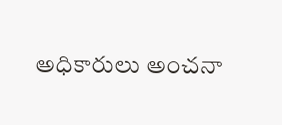అధికారులు అంచనా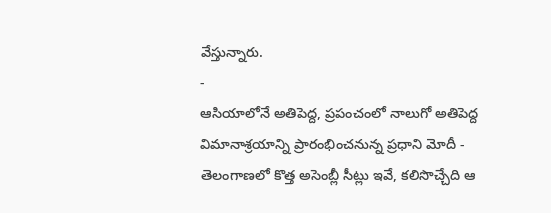వేస్తున్నారు.
-
ఆసియాలోనే అతిపెద్ద, ప్రపంచంలో నాలుగో అతిపెద్ద విమానాశ్రయాన్ని ప్రారంభించనున్న ప్రధాని మోదీ -
తెలంగాణలో కొత్త అసెంబ్లీ సీట్లు ఇవే, కలిసొచ్చేది ఆ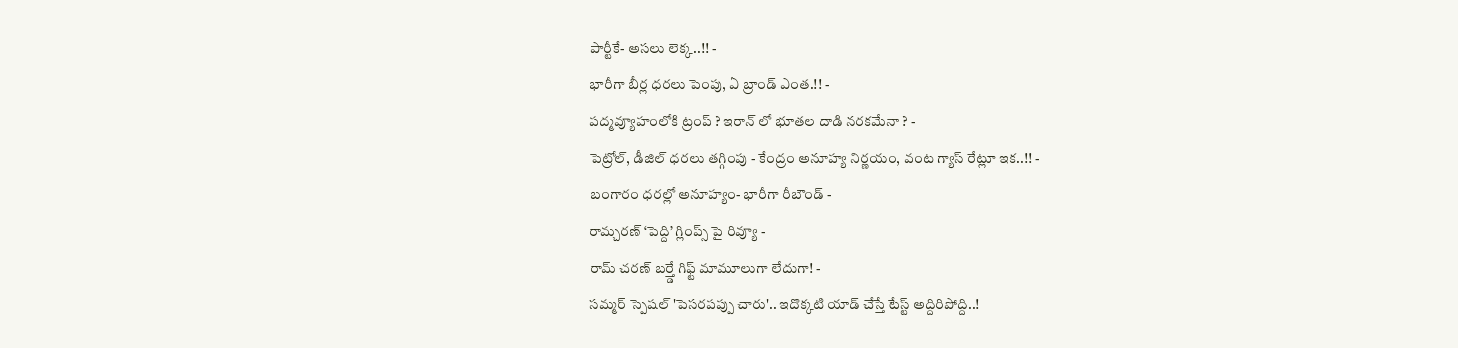పార్టీకే- అసలు లెక్క..!! -
భారీగా బీర్ల ధరలు పెంపు, ఏ బ్రాండ్ ఎంత.!! -
పద్మవ్యూహంలోకి ట్రంప్ ? ఇరాన్ లో భూతల దాడి నరకమేనా ? -
పెట్రోల్, డీజిల్ ధరలు తగ్గింపు - కేంద్రం అనూహ్య నిర్ణయం, వంట గ్యాస్ రేట్లూ ఇక..!! -
బంగారం ధరల్లో అనూహ్యం- భారీగా రీబౌండ్ -
రామ్చరణ్ ‘పెద్ది’ గ్లింప్స్ పై రివ్యూ -
రామ్ చరణ్ బర్త్డే గిఫ్ట్ మామూలుగా లేదుగా! -
సమ్మర్ స్పెషల్ 'పెసరపప్పు చారు'.. ఇదొక్కటి యాడ్ చేస్తే టేస్ట్ అద్దిరిపోద్ది..!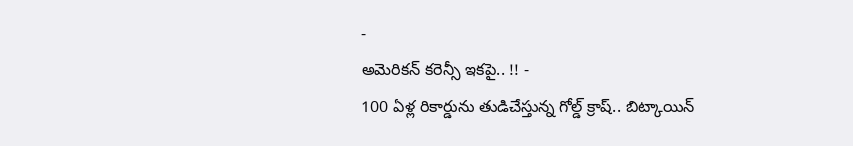-
అమెరికన్ కరెన్సీ ఇకపై.. !! -
100 ఏళ్ల రికార్డును తుడిచేస్తున్న గోల్డ్ క్రాష్.. బిట్కాయిన్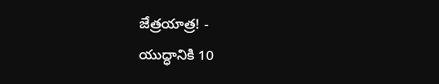జేత్రయాత్ర! -
యుద్ధానికి 10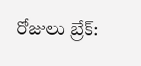రోజులు బ్రేక్: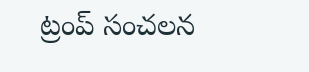ట్రంప్ సంచలన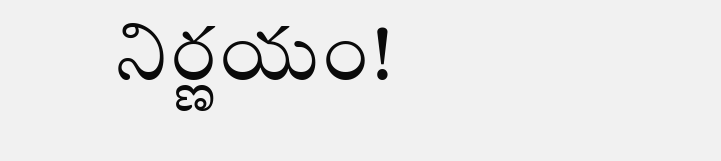నిర్ణయం!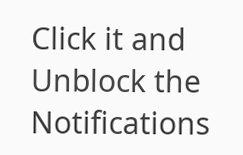Click it and Unblock the Notifications